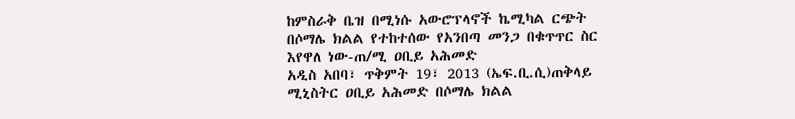ከምስራቅ ቤዝ በሚነሱ አውሮፕላኖች ኬሚካል ርጭት በሶማሌ ክልል የተከተሰው የአንበጣ መንጋ በቁጥጥር ስር እየዋለ ነው-ጠ/ሚ ዐቢይ አሕመድ
አዲስ አበባ፣ ጥቅምት 19፣ 2013 (ኤፍ.ቢ.ሲ)ጠቅላይ ሚኒስትር ዐቢይ አሕመድ በሶማሌ ክልል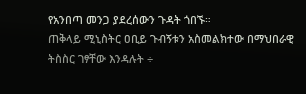የአንበጣ መንጋ ያደረሰውን ጉዳት ጎበኙ።
ጠቅላይ ሚኒስትር ዐቢይ ጉብኝቱን አስመልክተው በማህበራዊ ትስስር ገፃቸው እንዳሉት ÷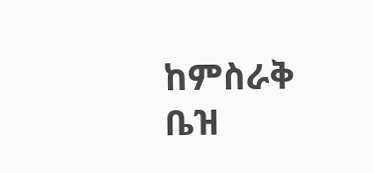ከምስራቅ ቤዝ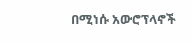በሚነሱ አውሮፕላኖች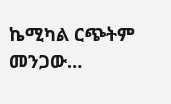ኬሚካል ርጭትም መንጋው…